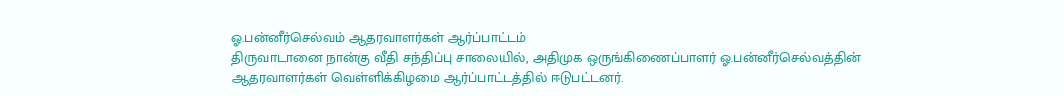ஓ.பன்னீர்செல்வம் ஆதரவாளர்கள் ஆர்ப்பாட்டம்
திருவாடானை நான்கு வீதி சந்திப்பு சாலையில், அதிமுக ஒருங்கிணைப்பாளர் ஓ.பன்னீர்செல்வத்தின் ஆதரவாளர்கள் வெள்ளிக்கிழமை ஆர்ப்பாட்டத்தில் ஈடுபட்டனர்.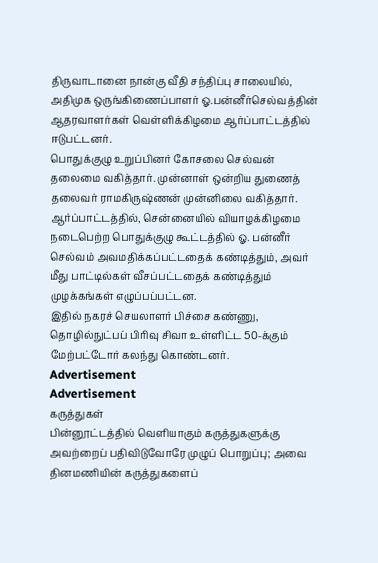திருவாடானை நான்கு வீதி சந்திப்பு சாலையில், அதிமுக ஒருங்கிணைப்பாளர் ஓ.பன்னீர்செல்வத்தின் ஆதரவாளர்கள் வெள்ளிக்கிழமை ஆர்ப்பாட்டத்தில் ஈடுபட்டனர்.
பொதுக்குழு உறுப்பினர் கோசலை செல்வன் தலைமை வகித்தார். முன்னாள் ஒன்றிய துணைத் தலைவர் ராமகிருஷ்ணன் முன்னிலை வகித்தார். ஆர்ப்பாட்டத்தில், சென்னையில் வியாழக்கிழமை நடைபெற்ற பொதுக்குழு கூட்டத்தில் ஓ. பன்னீர் செல்வம் அவமதிக்கப்பட்டதைக் கண்டித்தும், அவர் மீது பாட்டில்கள் வீசப்பட்டதைக் கண்டித்தும் முழக்கங்கள் எழுப்பப்பட்டன.
இதில் நகரச் செயலாளர் பிச்சை கண்ணு, தொழில்நுட்பப் பிரிவு சிவா உள்ளிட்ட 50-க்கும் மேற்பட்டோர் கலந்து கொண்டனர்.
Advertisement
Advertisement
கருத்துகள்
பின்னூட்டத்தில் வெளியாகும் கருத்துகளுக்கு அவற்றைப் பதிவிடுவோரே முழுப் பொறுப்பு; அவை தினமணியின் கருத்துகளைப்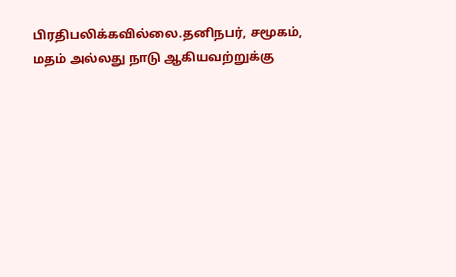பிரதிபலிக்கவில்லை.தனிநபர், சமூகம், மதம் அல்லது நாடு ஆகியவற்றுக்கு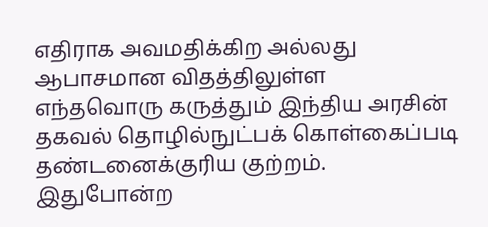எதிராக அவமதிக்கிற அல்லது ஆபாசமான விதத்திலுள்ள எந்தவொரு கருத்தும் இந்திய அரசின் தகவல் தொழில்நுட்பக் கொள்கைப்படி தண்டனைக்குரிய குற்றம். இதுபோன்ற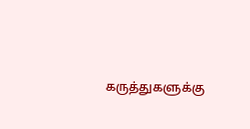கருத்துகளுக்கு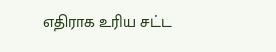எதிராக உரிய சட்ட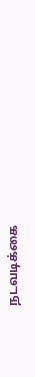நடவடிக்கை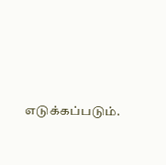எடுக்கப்படும்.